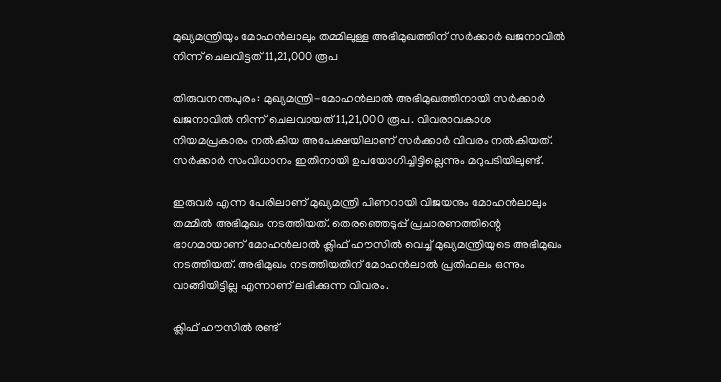മുഖ്യമന്ത്രിയും മോഹൻലാലും തമ്മിലുള്ള അഭിമുഖത്തിന് സർക്കാർ ഖജനാവിൽ നിന്ന് ചെലവിട്ടത് 11,21,000 രൂപ

തിരുവനന്തപുരം: മുഖ്യമന്ത്രി-മോഹൻലാൽ അഭിമുഖത്തിനായി സർക്കാർ ഖജനാവിൽ നിന്ന് ചെലവായത് 11,21,000 രൂപ. വിവരാവകാശ നിയമപ്രകാരം നൽകിയ അപേക്ഷയിലാണ് സർക്കാർ വിവരം നൽകിയത്. സർക്കാർ സംവിധാനം ഇതിനായി ഉപയോഗിച്ചിട്ടില്ലെന്നും മറുപടിയിലുണ്ട്.

ഇരുവർ എന്ന പേരിലാണ് മുഖ്യമന്ത്രി പിണറായി വിജയനും മോഹൻലാലും തമ്മിൽ അഭിമുഖം നടത്തിയത്. തെരഞ്ഞെടുപ്പ് പ്രചാരണത്തിന്റെ ഭാഗമായാണ് മോഹൻലാൽ ക്ലിഫ് ഹൗസിൽ വെച്ച് മുഖ്യമന്ത്രിയുടെ അഭിമുഖം നടത്തിയത്. അഭിമുഖം നടത്തിയതിന് മോഹൻലാൽ പ്രതിഫലം ഒന്നും വാങ്ങിയിട്ടില്ല എന്നാണ് ലഭിക്കുന്ന വിവരം.

ക്ലിഫ് ഹൗസിൽ രണ്ട്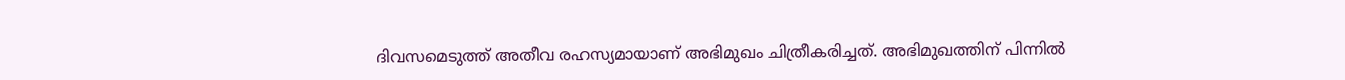ദിവസമെടുത്ത് അതീവ രഹസ്യമായാണ് അഭിമുഖം ചിത്രീകരിച്ചത്. അഭിമുഖത്തിന് പിന്നിൽ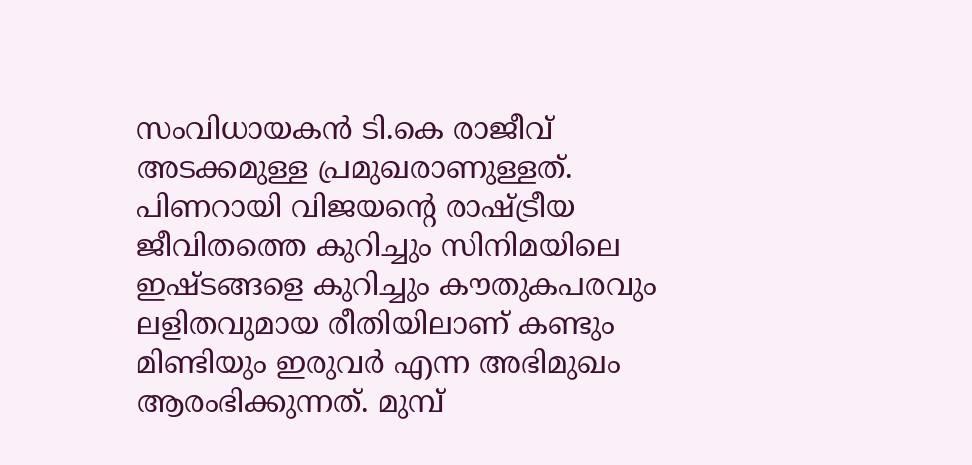സംവിധായകൻ ടി.കെ രാജീവ് അടക്കമുള്ള പ്രമുഖരാണുള്ളത്. പിണറായി വിജയന്‍റെ രാഷ്ട്രീയ ജീവിതത്തെ കുറിച്ചും സിനിമയിലെ ഇഷ്ടങ്ങളെ കുറിച്ചും കൗതുകപരവും ലളിതവുമായ രീതിയിലാണ് കണ്ടും മിണ്ടിയും ഇരുവർ എന്ന അഭിമുഖം ആരംഭിക്കുന്നത്. മുമ്പ്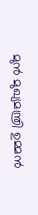മുൻ മുഖ്യമന്ത്രി ഉമ്മൻ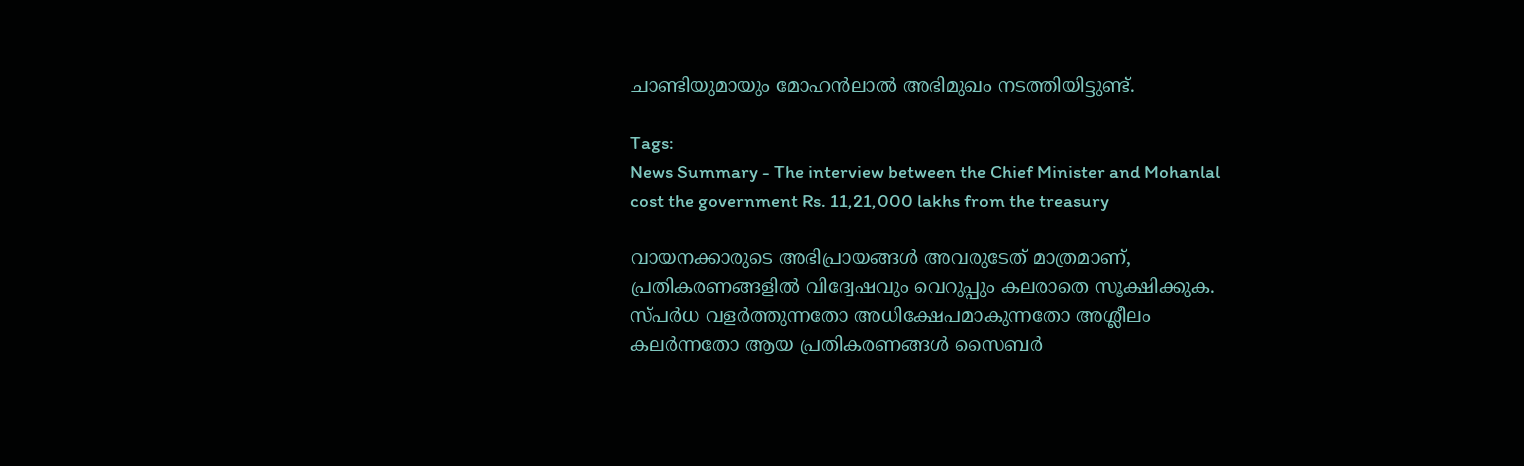ചാണ്ടിയുമായും മോഹൻലാൽ അഭിമുഖം നടത്തിയിട്ടുണ്ട്.

Tags:
News Summary - The interview between the Chief Minister and Mohanlal cost the government Rs. 11,21,000 lakhs from the treasury

വായനക്കാരുടെ അഭിപ്രായങ്ങള്‍ അവരുടേത് മാത്രമാണ്, പ്രതികരണങ്ങളിൽ വിദ്വേഷവും വെറുപ്പും കലരാതെ സൂക്ഷിക്കുക. സ്പർധ വളർത്തുന്നതോ അധിക്ഷേപമാകുന്നതോ അശ്ലീലം കലർന്നതോ ആയ പ്രതികരണങ്ങൾ സൈബർ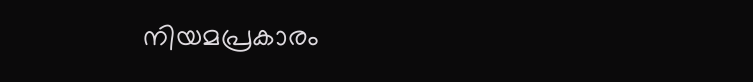നിയമപ്രകാരം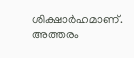ശിക്ഷാർഹമാണ്. അത്തരം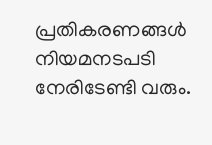പ്രതികരണങ്ങൾ നിയമനടപടി നേരിടേണ്ടി വരും.